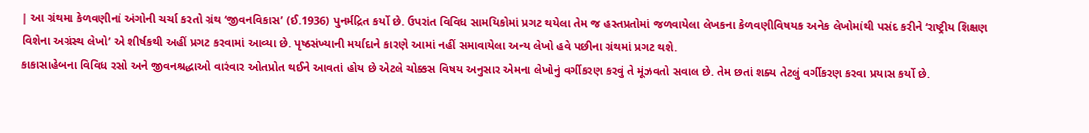| આ ગ્રંથમા કેળવણીનાં અંગોની ચર્ચા કરતો ગ્રંથ ‘જીવનવિકાસ’ (ઈ.1936) પુનર્મદ્રિત કર્યો છે. ઉપરાંત વિવિધ સામયિકોમાં પ્રગટ થયેલા તેમ જ હસ્તપ્રતોમાં જળવાયેલા લેખકના કેળવણીવિષયક અનેક લેખોમાંથી પસંદ કરીને ‘રાષ્ટ્રીય શિક્ષણ વિશેના અગ્રંસ્થ લેખો’ એ શીર્ષકથી અહીં પ્રગટ કરવામાં આવ્યા છે. પૃષ્ઠસંખ્યાની મર્યાદાને કારણે આમાં નહીં સમાવાયેલા અન્ય લેખો હવે પછીના ગ્રંથમાં પ્રગટ થશે.
કાકાસાહેબના વિવિધ રસો અને જીવનશ્રદ્ધાઓ વારંવાર ઓતપ્રોત થઈને આવતાં હોય છે એટલે ચોક્કસ વિષય અનુસાર એમના લેખોનું વર્ગીકરણ કરવું તે મૂંઝવતો સવાલ છે. તેમ છતાં શક્ય તેટલું વર્ગીકરણ કરવા પ્રયાસ કર્યો છે.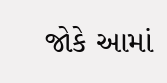જોકે આમાં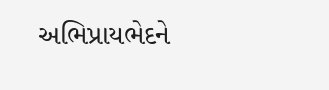અભિપ્રાયભેદને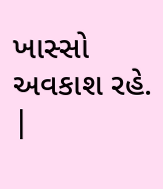ખાસ્સો અવકાશ રહે.
|